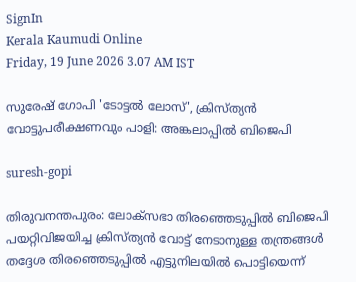SignIn
Kerala Kaumudi Online
Friday, 19 June 2026 3.07 AM IST

സുരേഷ് ഗോപി 'ടോട്ടൽ ലോസ്', ക്രിസ്ത്യൻ വോട്ടുപരീക്ഷണവും പാളി: അങ്കലാപ്പിൽ ബിജെപി

suresh-gopi

തിരുവനന്തപുരം: ലോക്‌സഭാ തിരഞ്ഞെടുപ്പിൽ ബിജെപി പയറ്റിവിജയിച്ച ക്രിസ്ത്യൻ വോട്ട് നേടാനുള്ള തന്ത്രങ്ങൾ തദ്ദേശ തിരഞ്ഞെടുപ്പിൽ എട്ടുനിലയിൽ പൊട്ടിയെന്ന്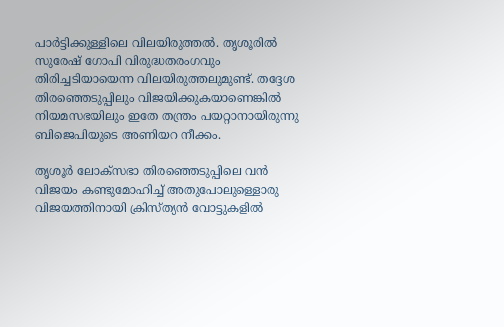പാർട്ടിക്കുള്ളിലെ വിലയിരുത്തൽ. തൃശൂരിൽ സുരേഷ് ഗോപി വിരുദ്ധതരംഗവും തിരിച്ചടിയായെന്ന വിലയിരുത്തലുമുണ്ട്. തദ്ദേശ തിരഞ്ഞെടുപ്പിലും വിജയിക്കുകയാണെങ്കിൽ നിയമസഭയിലും ഇതേ തന്ത്രം പയറ്റാനായിരുന്നു ബിജെപിയുടെ അണിയറ നീക്കം.

തൃശൂർ ലോക്‌സഭാ തിരഞ്ഞെടുപ്പിലെ വൻ വിജയം കണ്ടുമോഹിച്ച് അതുപോലുള്ളൊരു വിജയത്തിനായി ക്രിസ്ത്യൻ വോട്ടുകളിൽ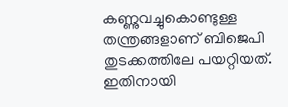കണ്ണുവച്ചുകൊണ്ടുള്ള തന്ത്രങ്ങളാണ് ബിജെപി തുടക്കത്തിലേ പയറ്റിയത്. ഇതിനായി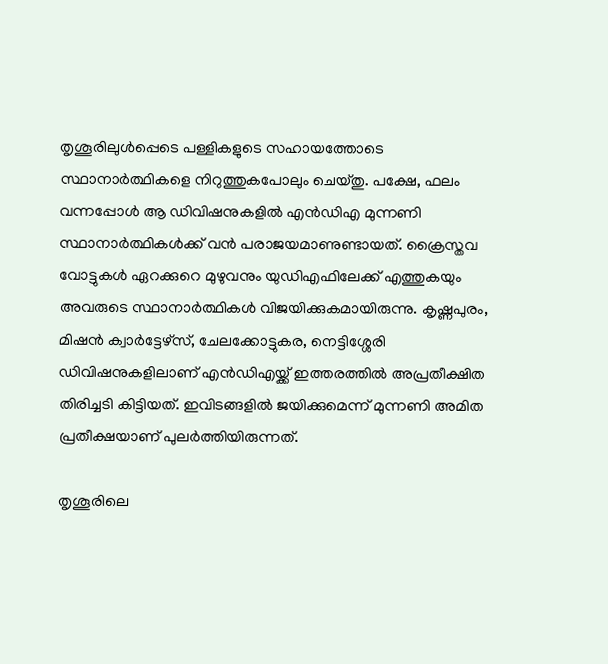തൃശൂരിലുൾപ്പെടെ പള്ളികളുടെ സഹായത്തോടെ സ്ഥാനാർത്ഥികളെ നിറുത്തുകപോലും ചെയ്തു. പക്ഷേ, ഫലം വന്നപ്പോൾ ആ ഡിവിഷനുകളിൽ എൻഡിഎ മുന്നണി സ്ഥാനാർത്ഥികൾക്ക് വൻ പരാജയമാണുണ്ടായത്. ക്രൈസ്തവ വോട്ടുകൾ ഏറക്കുറെ മുഴുവനും യുഡിഎഫിലേക്ക് എത്തുകയും അവരുടെ സ്ഥാനാർത്ഥികൾ വിജയിക്കുകമായിരുന്നു. കൃഷ്ണപുരം, മിഷൻ ക്വാർട്ടേഴ്സ്, ചേലക്കോട്ടുകര, നെട്ടിശ്ശേരി ഡിവിഷനുകളിലാണ് എൻഡിഎയ്ക്ക് ഇത്തരത്തിൽ അപ്രതീക്ഷിത തിരിച്ചടി കിട്ടിയത്. ഇവിടങ്ങളിൽ ജയിക്കുമെന്ന് മുന്നണി അമിത പ്രതീക്ഷയാണ് പുലർത്തിയിരുന്നത്.

തൃശൂരിലെ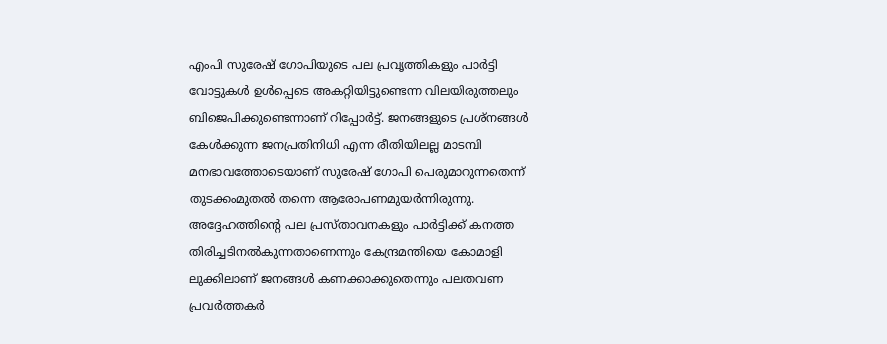എംപി സുരേഷ് ഗോപിയുടെ പല പ്രവൃത്തികളും പാർട്ടി വോട്ടുകൾ ഉൾപ്പെടെ അകറ്റിയിട്ടുണ്ടെന്ന വിലയിരുത്തലും ബിജെപിക്കുണ്ടെന്നാണ് റിപ്പോർട്ട്. ജനങ്ങളുടെ പ്രശ്നങ്ങൾ കേൾക്കുന്ന ജനപ്രതിനിധി എന്ന രീതിയിലല്ല മാടമ്പി മനഭാവത്തോടെയാണ് സുരേഷ് ഗോപി പെരുമാറുന്നതെന്ന് തുടക്കംമുതൽ തന്നെ ആരോപണമുയർന്നിരുന്നു. അദ്ദേഹത്തിന്റെ പല പ്രസ്താവനകളും പാർട്ടിക്ക് കനത്ത തിരിച്ചടിനൽകുന്നതാണെന്നും കേന്ദ്രമന്തിയെ കോമാളി ലുക്കിലാണ് ജനങ്ങൾ കണക്കാക്കുതെന്നും പലതവണ പ്രവർത്തകർ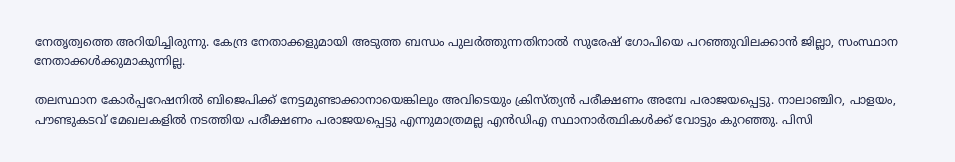നേതൃത്വത്തെ അറിയിച്ചിരുന്നു. കേന്ദ്ര നേതാക്കളുമായി അടുത്ത ബന്ധം പുലർത്തുന്നതിനാൽ സുരേഷ് ഗോപിയെ പറഞ്ഞുവിലക്കാൻ ജില്ലാ, സംസ്ഥാന നേതാക്കൾക്കുമാകുന്നില്ല.

തലസ്ഥാന കോർപ്പറേഷനിൽ ബിജെപിക്ക് നേട്ടമുണ്ടാക്കാനായെങ്കിലും അവിടെയും ക്രിസ്ത്യൻ പരീക്ഷണം അമ്പേ പരാജയപ്പെട്ടു. നാലാഞ്ചിറ, പാളയം, പൗണ്ടുകടവ് മേഖലകളിൽ നടത്തിയ പരീക്ഷണം പരാജയപ്പെട്ടു എന്നുമാത്രമല്ല എൻഡിഎ സ്ഥാനാർത്ഥികൾക്ക് വോട്ടും കുറഞ്ഞു. പിസി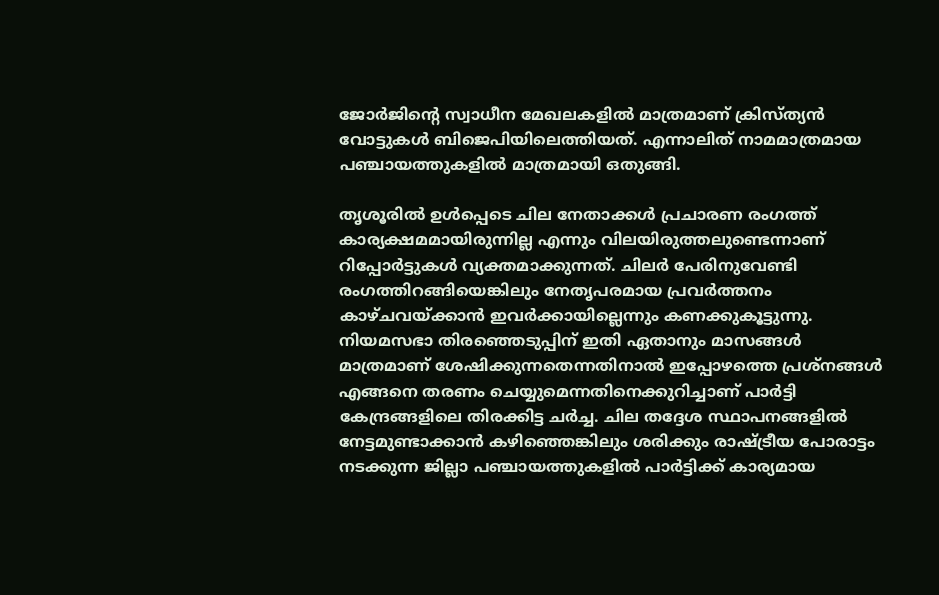ജോർജിന്റെ സ്വാധീന മേഖലകളിൽ മാത്രമാണ് ക്രിസ്ത്യൻ വോട്ടുകൾ ബിജെപിയിലെത്തിയത്. എന്നാലിത് നാമമാത്രമായ പഞ്ചായത്തുകളിൽ മാത്രമായി ഒതുങ്ങി.

തൃശൂരിൽ ഉൾപ്പെടെ ചില നേതാക്കൾ പ്രചാരണ രംഗത്ത് കാര്യക്ഷമമായിരുന്നില്ല എന്നും വിലയിരുത്തലുണ്ടെന്നാണ് റിപ്പോർട്ടുകൾ വ്യക്തമാക്കുന്നത്. ചിലർ പേരിനുവേണ്ടി രംഗത്തിറങ്ങിയെങ്കിലും നേതൃപരമായ പ്രവർത്തനം കാഴ്ചവയ്‌ക്കാൻ ഇവർക്കായില്ലെന്നും കണക്കുകൂട്ടുന്നു. നിയമസഭാ തിരഞ്ഞെടുപ്പിന് ഇതി ഏതാനും മാസങ്ങൾ മാത്രമാണ് ശേഷിക്കുന്നതെന്നതിനാൽ ഇപ്പോഴത്തെ പ്രശ്നങ്ങൾ എങ്ങനെ തരണം ചെയ്യുമെന്നതിനെക്കുറിച്ചാണ് പാർട്ടി കേന്ദ്രങ്ങളിലെ തിരക്കിട്ട ചർച്ച. ചില തദ്ദേശ സ്ഥാപനങ്ങളിൽ നേട്ടമുണ്ടാക്കാൻ കഴിഞ്ഞെങ്കിലും ശരിക്കും രാഷ്ട്രീയ പോരാട്ടം നടക്കുന്ന ജില്ലാ പഞ്ചായത്തുകളിൽ പാർട്ടിക്ക് കാര്യമായ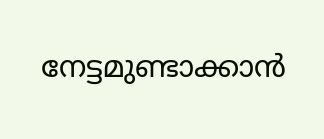നേട്ടമുണ്ടാക്കാൻ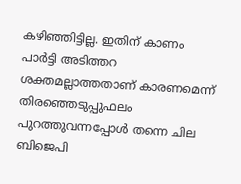കഴിഞ്ഞിട്ടില്ല. ഇതിന് കാണം പാർട്ടി അടിത്തറ ശക്തമല്ലാത്തതാണ് കാരണമെന്ന് തിരഞ്ഞെടുപ്പുഫലം പുറത്തുവന്നപ്പോൾ തന്നെ ചില ബിജെപി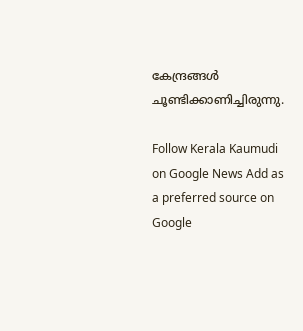കേന്ദ്രങ്ങൾ ചൂണ്ടിക്കാണിച്ചിരുന്നു.

Follow Kerala Kaumudi on Google News Add as a preferred source on Google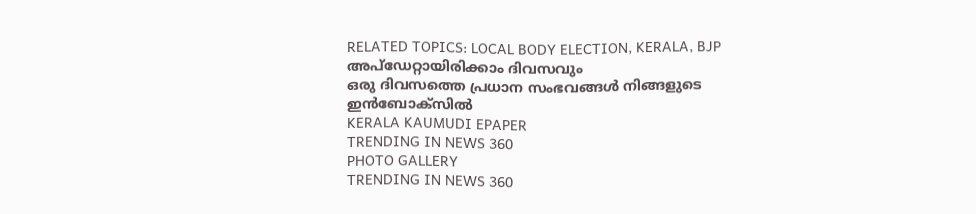RELATED TOPICS: LOCAL BODY ELECTION, KERALA, BJP
അപ്ഡേറ്റായിരിക്കാം ദിവസവും
ഒരു ദിവസത്തെ പ്രധാന സംഭവങ്ങൾ നിങ്ങളുടെ ഇൻബോക്സിൽ
KERALA KAUMUDI EPAPER
TRENDING IN NEWS 360
PHOTO GALLERY
TRENDING IN NEWS 360